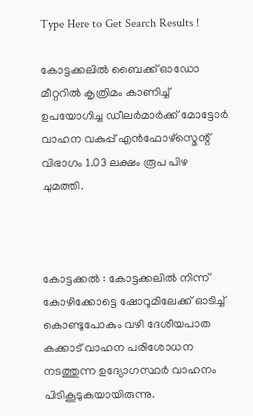Type Here to Get Search Results !

കോട്ടക്കലിൽ ബൈക്ക് ഓഡോ മീറ്ററില്‍ കൃത്രിമം കാണിച്ച്‌ ഉപയോഗിച്ച ഡീലര്‍മാര്‍ക്ക് മോട്ടോര്‍ വാഹന വകുപ്പ് എന്‍ഫോഴ്സ്മെന്റ് വിഭാഗം 1.03 ലക്ഷം രൂപ പിഴ ചുമത്തി.



കോട്ടക്കൽ : കോട്ടക്കലില്‍ നിന്ന് കോഴിക്കോട്ടെ ഷോറൂമിലേക്ക് ഓടിച്ച്‌ കൊണ്ടുപോകും വഴി ദേശീയപാത കക്കാട് വാഹന പരിശോധന നടത്തുന്ന ഉദ്യോഗസ്ഥര്‍ വാഹനം പിടികൂടുകയായിരുന്നു.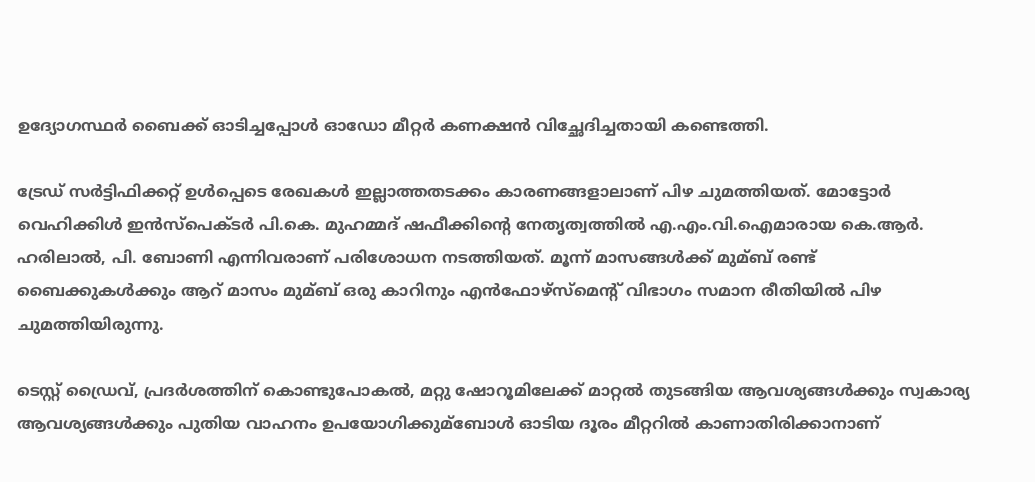ഉദ്യോഗസ്ഥര്‍ ബൈക്ക് ഓടിച്ചപ്പോള്‍ ഓഡോ മീറ്റര്‍ കണക്ഷന്‍ വിച്ഛേദിച്ചതായി കണ്ടെത്തി.

ട്രേഡ് സര്‍ട്ടിഫിക്കറ്റ് ഉള്‍പ്പെടെ രേഖകള്‍ ഇല്ലാത്തതടക്കം കാരണങ്ങളാലാണ് പിഴ ചുമത്തിയത്. മോട്ടോര്‍ വെഹിക്കിള്‍ ഇന്‍സ്പെക്ടര്‍ പി.കെ. മുഹമ്മദ് ഷഫീക്കിന്റെ നേതൃത്വത്തില്‍ എ.എം.വി.ഐമാരായ കെ.ആര്‍. ഹരിലാല്‍, പി. ബോണി എന്നിവരാണ് പരിശോധന നടത്തിയത്. മൂന്ന് മാസങ്ങള്‍ക്ക് മുമ്ബ് രണ്ട് ബൈക്കുകള്‍ക്കും ആറ് മാസം മുമ്ബ് ഒരു കാറിനും എന്‍ഫോഴ്സ്മെന്റ് വിഭാഗം സമാന രീതിയില്‍ പിഴ ചുമത്തിയിരുന്നു.

ടെസ്റ്റ് ഡ്രൈവ്, പ്രദര്‍ശത്തിന് കൊണ്ടുപോകല്‍, മറ്റു ഷോറൂമിലേക്ക് മാറ്റല്‍ തുടങ്ങിയ ആവശ്യങ്ങള്‍ക്കും സ്വകാര്യ ആവശ്യങ്ങള്‍ക്കും പുതിയ വാഹനം ഉപയോഗിക്കുമ്ബോള്‍ ഓടിയ ദൂരം മീറ്ററില്‍ കാണാതിരിക്കാനാണ്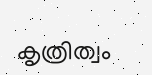കൃത്രിത്വം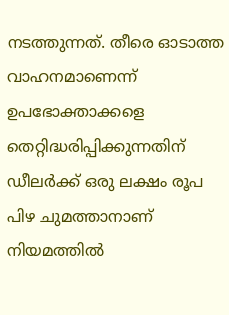നടത്തുന്നത്. തീരെ ഓടാത്ത വാഹനമാണെന്ന് ഉപഭോക്താക്കളെ തെറ്റിദ്ധരിപ്പിക്കുന്നതിന് ഡീലര്‍ക്ക് ഒരു ലക്ഷം രൂപ പിഴ ചുമത്താനാണ് നിയമത്തില്‍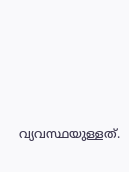വ്യവസ്ഥയുള്ളത്.